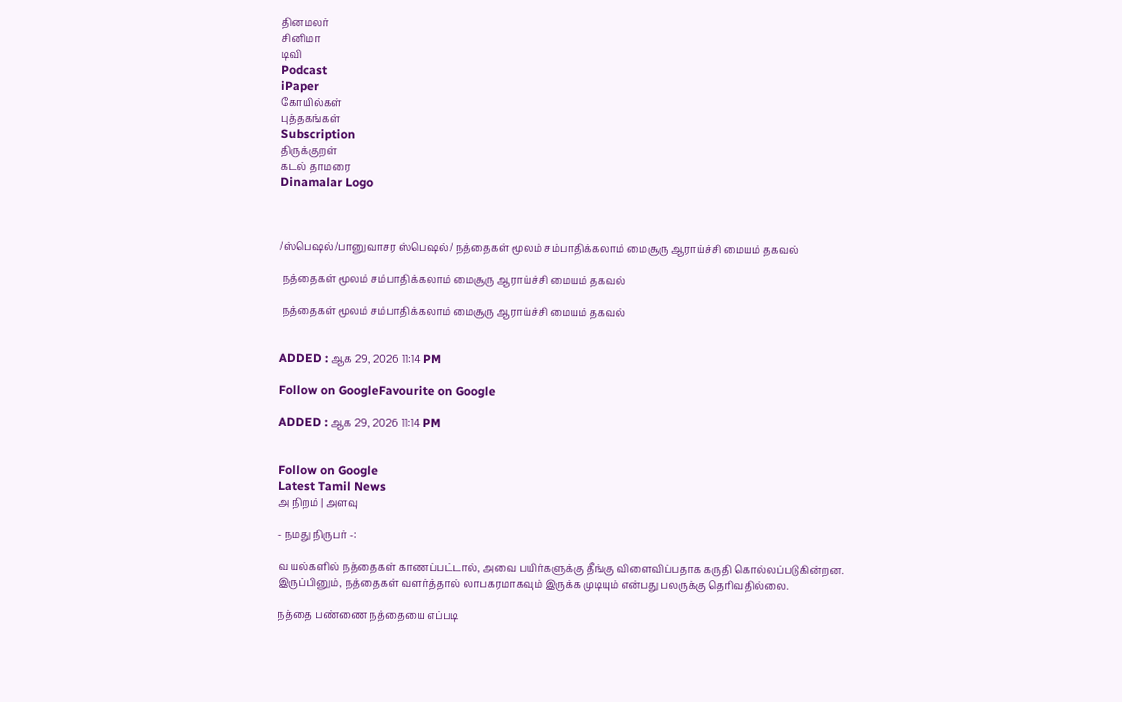தினமலர்
சினிமா
டிவி
Podcast
iPaper
கோயில்கள்
புத்தகங்கள்
Subscription
திருக்குறள்
கடல் தாமரை
Dinamalar Logo



/ஸ்பெஷல்/பானுவாசர ஸ்பெஷல்/ நத்தைகள் மூலம் சம்பாதிக்கலாம் மைசூரு ஆராய்ச்சி மையம் தகவல்

 நத்தைகள் மூலம் சம்பாதிக்கலாம் மைசூரு ஆராய்ச்சி மையம் தகவல்

 நத்தைகள் மூலம் சம்பாதிக்கலாம் மைசூரு ஆராய்ச்சி மையம் தகவல்


ADDED : ஆக 29, 2026 11:14 PM

Follow on GoogleFavourite on Google

ADDED : ஆக 29, 2026 11:14 PM


Follow on Google
Latest Tamil News
அ நிறம் | அளவு

- நமது நிருபர் -:

வ யல்களில் நத்தைகள் காணப்பட்டால், அவை பயிர்களுக்கு தீங்கு விளைவிப்பதாக கருதி கொல்லப்படுகின்றன. இருப்பினும், நத்தைகள் வளர்த்தால் லாபகரமாகவும் இருக்க முடியும் என்பது பலருக்கு தெரிவதில்லை.

நத்தை பண்ணை நத்தையை எப்படி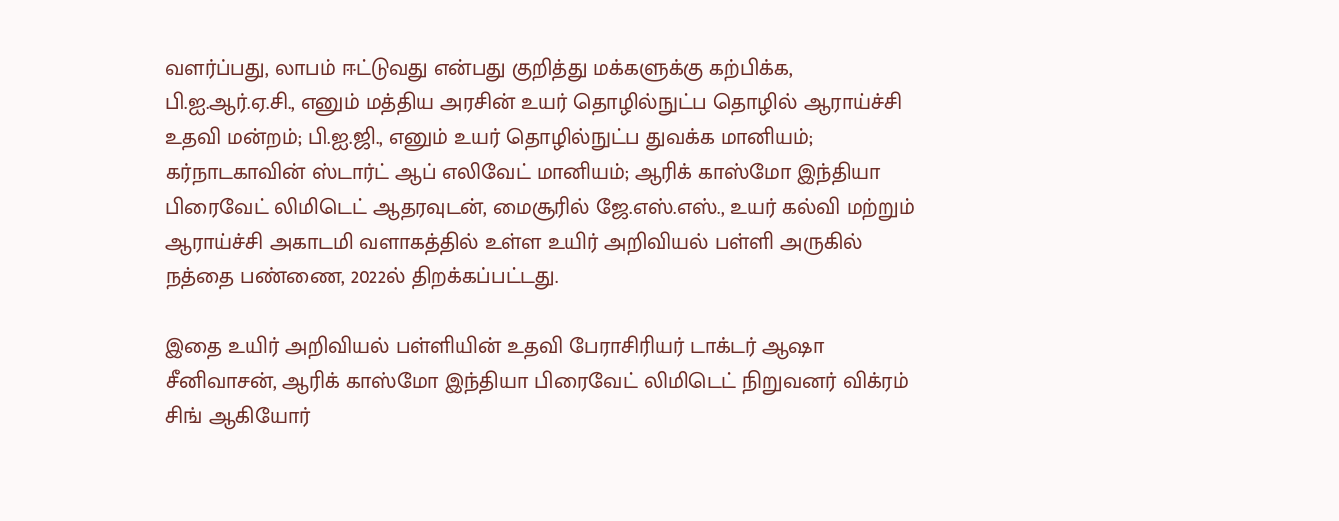வளர்ப்பது, லாபம் ஈட்டுவது என்பது குறித்து மக்களுக்கு கற்பிக்க, பி.ஐ.ஆர்.ஏ.சி., எனும் மத்திய அரசின் உயர் தொழில்நுட்ப தொழில் ஆராய்ச்சி உதவி மன்றம்; பி.ஐ.ஜி., எனும் உயர் தொழில்நுட்ப துவக்க மானியம்; கர்நாடகாவின் ஸ்டார்ட் ஆப் எலிவேட் மானியம்; ஆரிக் காஸ்மோ இந்தியா பிரைவேட் லிமிடெட் ஆதரவுடன், மைசூரில் ஜே.எஸ்.எஸ்., உயர் கல்வி மற்றும் ஆராய்ச்சி அகாடமி வளாகத்தில் உள்ள உயிர் அறிவியல் பள்ளி அருகில் நத்தை பண்ணை, 2022ல் திறக்கப்பட்டது.

இதை உயிர் அறிவியல் பள்ளியின் உதவி பேராசிரியர் டாக்டர் ஆஷா சீனிவாசன், ஆரிக் காஸ்மோ இந்தியா பிரைவேட் லிமிடெட் நிறுவனர் விக்ரம் சிங் ஆகியோர்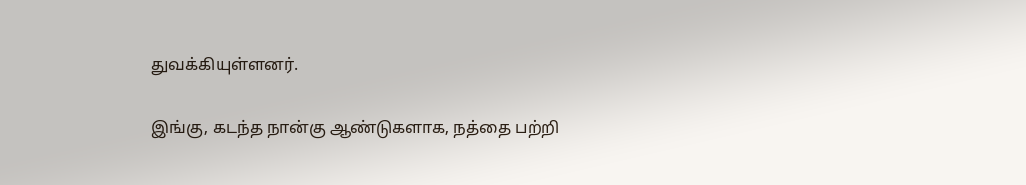துவக்கியுள்ளனர்.

இங்கு, கடந்த நான்கு ஆண்டுகளாக, நத்தை பற்றி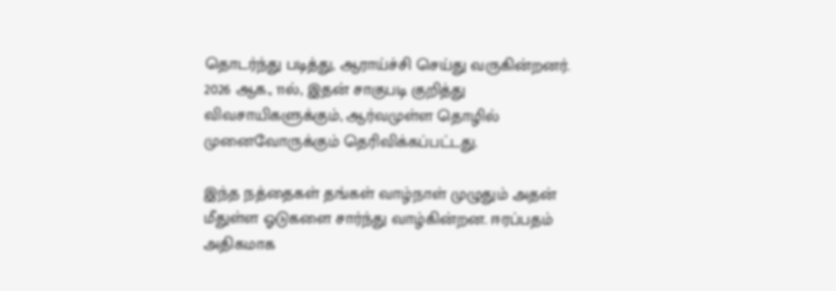தொடர்ந்து படித்து, ஆராய்ச்சி செய்து வருகின்றனர். 2026 ஆக., 11ல், இதன் சாகுபடி குறித்து விவசாயிகளுக்கும், ஆர்வமுள்ள தொழில் முனைவோருக்கும் தெரிவிக்கப்பட்டது.

இந்த நத்தைகள் தங்கள் வாழ்நாள் முழுதும் அதன் மீதுள்ள ஓடுகளை சார்ந்து வாழ்கின்றன. ஈரப்பதம் அதிகமாக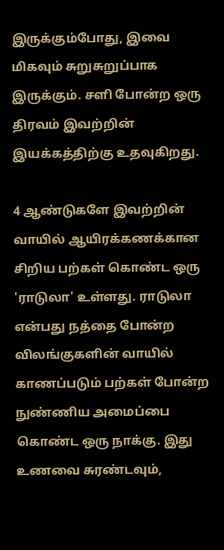இருக்கும்போது, இவை மிகவும் சுறுசுறுப்பாக இருக்கும். சளி போன்ற ஒரு திரவம் இவற்றின் இயக்கத்திற்கு உதவுகிறது.

4 ஆண்டுகளே இவற்றின் வாயில் ஆயிரக்கணக்கான சிறிய பற்கள் கொண்ட ஒரு 'ராடுலா' உள்ளது. ராடுலா என்பது நத்தை போன்ற விலங்குகளின் வாயில் காணப்படும் பற்கள் போன்ற நுண்ணிய அமைப்பை கொண்ட ஒரு நாக்கு. இது உணவை சுரண்டவும்,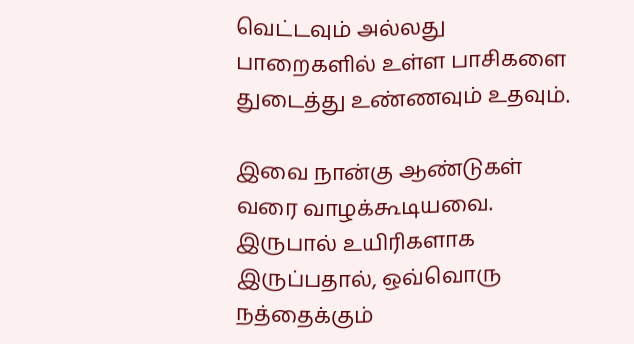வெட்டவும் அல்லது பாறைகளில் உள்ள பாசிகளை துடைத்து உண்ணவும் உதவும்.

இவை நான்கு ஆண்டுகள் வரை வாழக்கூடியவை. இருபால் உயிரிகளாக இருப்பதால், ஒவ்வொரு நத்தைக்கும்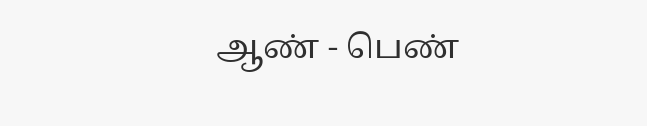ஆண் - பெண்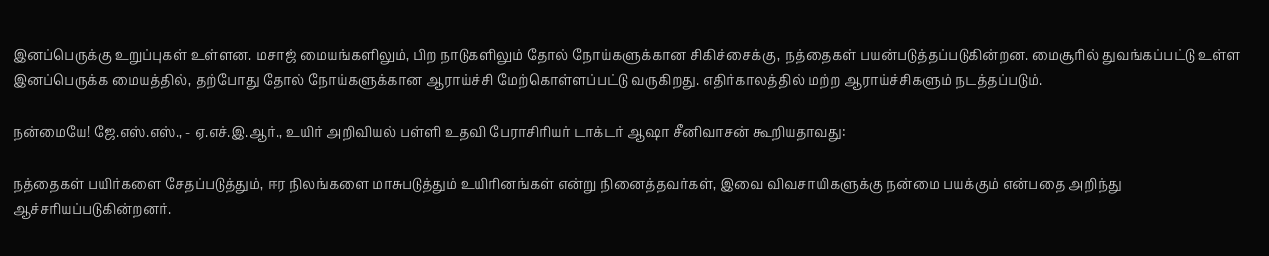இனப்பெருக்கு உறுப்புகள் உள்ளன. மசாஜ் மையங்களிலும், பிற நாடுகளிலும் தோல் நோய்களுக்கான சிகிச்சைக்கு, நத்தைகள் பயன்படுத்தப்படுகின்றன. மைசூரில் துவங்கப்பட்டு உள்ள இனப்பெருக்க மையத்தில், தற்போது தோல் நோய்களுக்கான ஆராய்ச்சி மேற்கொள்ளப்பட்டு வருகிறது. எதிர்காலத்தில் மற்ற ஆராய்ச்சிகளும் நடத்தப்படும்.

நன்மையே! ஜே.எஸ்.எஸ்., - ஏ.எச்.இ.ஆர்., உயிர் அறிவியல் பள்ளி உதவி பேராசிரியர் டாக்டர் ஆஷா சீனிவாசன் கூறியதாவது:

நத்தைகள் பயிர்களை சேதப்படுத்தும், ஈர நிலங்களை மாசுபடுத்தும் உயிரினங்கள் என்று நினைத்தவர்கள், இவை விவசாயிகளுக்கு நன்மை பயக்கும் என்பதை அறிந்து ஆச்சரியப்படுகின்றனர்.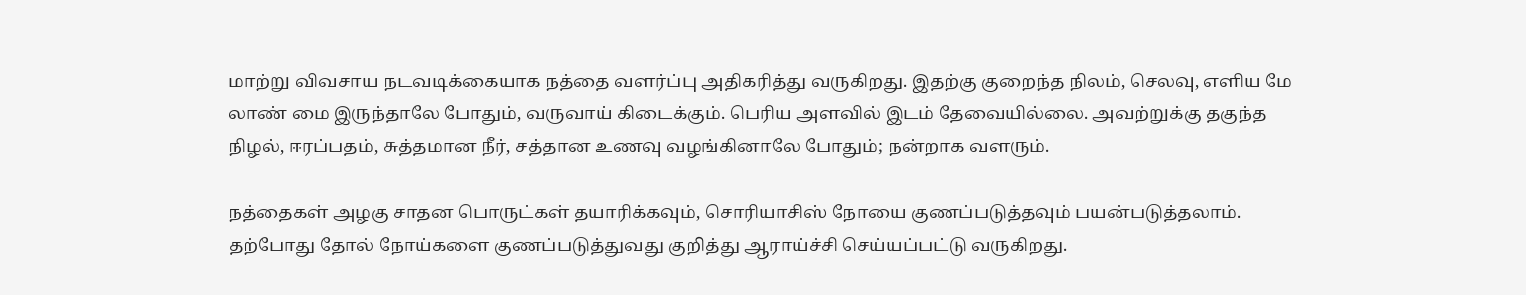மாற்று விவசாய நடவடிக்கையாக நத்தை வளர்ப்பு அதிகரித்து வருகிறது. இதற்கு குறைந்த நிலம், செலவு, எளிய மே லாண் மை இருந்தாலே போதும், வருவாய் கிடைக்கும். பெரிய அளவில் இடம் தேவையில்லை. அவற்றுக்கு தகுந்த நிழல், ஈரப்பதம், சுத்தமான நீர், சத்தான உணவு வழங்கினாலே போதும்; நன்றாக வளரும்.

நத்தைகள் அழகு சாதன பொருட்கள் தயாரிக்கவும், சொரியாசிஸ் நோயை குணப்படுத்தவும் பயன்படுத்தலாம். தற்போது தோல் நோய்களை குணப்படுத்துவது குறித்து ஆராய்ச்சி செய்யப்பட்டு வருகிறது.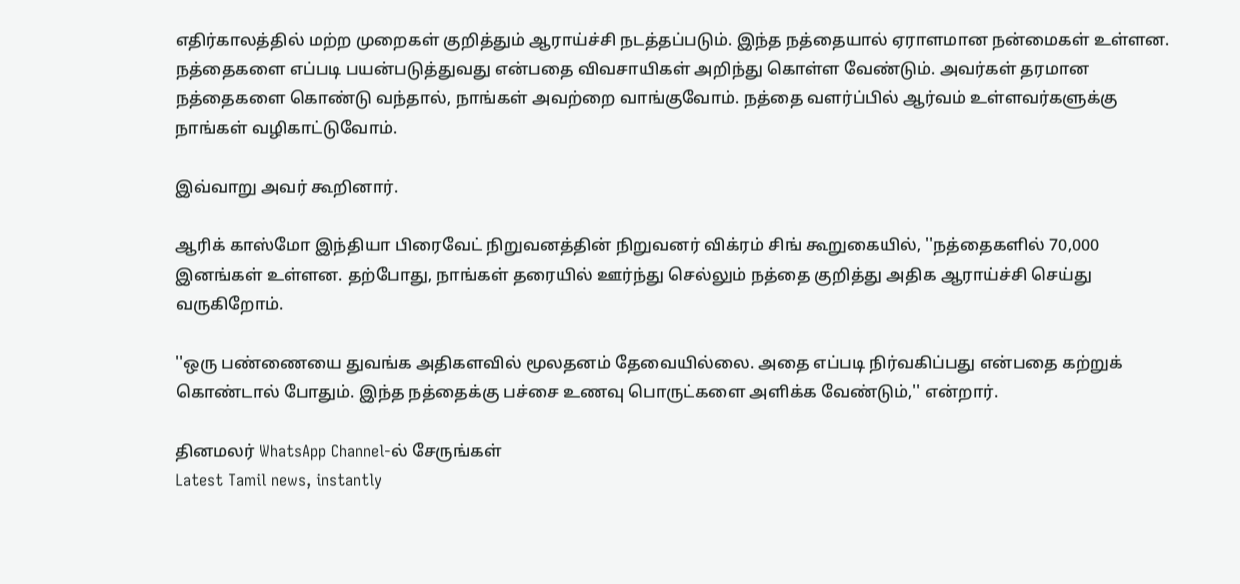எதிர்காலத்தில் மற்ற முறைகள் குறித்தும் ஆராய்ச்சி நடத்தப்படும். இந்த நத்தையால் ஏராளமான நன்மைகள் உள்ளன. நத்தைகளை எப்படி பயன்படுத்துவது என்பதை விவசாயிகள் அறிந்து கொள்ள வேண்டும். அவர்கள் தரமான நத்தைகளை கொண்டு வந்தால், நாங்கள் அவற்றை வாங்குவோம். நத்தை வளர்ப்பில் ஆர்வம் உள்ளவர்களுக்கு நாங்கள் வழிகாட்டுவோம்.

இவ்வாறு அவர் கூறினார்.

ஆரிக் காஸ்மோ இந்தியா பிரைவேட் நிறுவனத்தின் நிறுவனர் விக்ரம் சிங் கூறுகையில், ''நத்தைகளில் 70,000 இனங்கள் உள்ளன. தற்போது, நாங்கள் தரையில் ஊர்ந்து செல்லும் நத்தை குறித்து அதிக ஆராய்ச்சி செய்து வருகிறோம்.

''ஒரு பண்ணையை துவங்க அதிகளவில் மூலதனம் தேவையில்லை. அதை எப்படி நிர்வகிப்பது என்பதை கற்றுக் கொண்டால் போதும். இந்த நத்தைக்கு பச்சை உணவு பொருட்களை அளிக்க வேண்டும்,'' என்றார்.

தினமலர் WhatsApp Channel-ல் சேருங்கள்
Latest Tamil news, instantly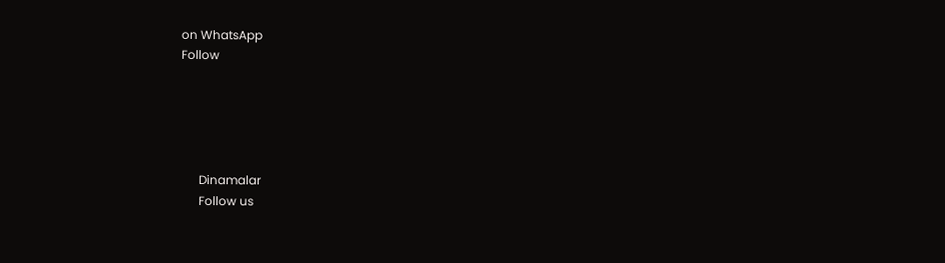on WhatsApp
Follow





      Dinamalar
      Follow us